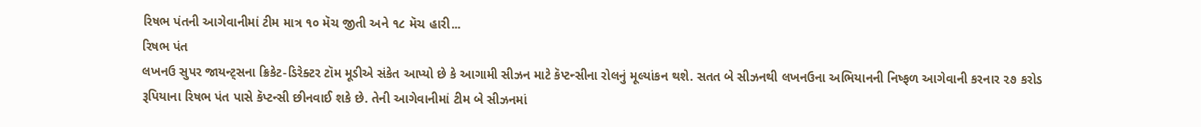રિષભ પંતની આગેવાનીમાં ટીમ માત્ર ૧૦ મૅચ જીતી અને ૧૮ મૅચ હારી...
રિષભ પંત
લખનઉ સુપર જાયન્ટ્સના ક્રિકેટ-ડિરેક્ટર ટૉમ મૂડીએ સંકેત આપ્યો છે કે આગામી સીઝન માટે કૅપ્ટન્સીના રોલનું મૂલ્યાંકન થશે. સતત બે સીઝનથી લખનઉના અભિયાનની નિષ્ફળ આગેવાની કરનાર ૨૭ કરોડ રૂપિયાના રિષભ પંત પાસે કૅપ્ટન્સી છીનવાઈ શકે છે. તેની આગેવાનીમાં ટીમ બે સીઝનમાં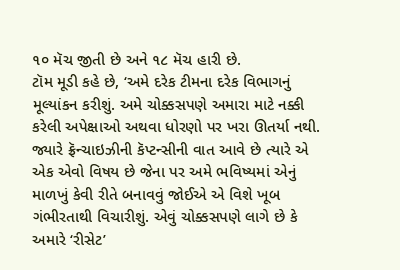૧૦ મૅચ જીતી છે અને ૧૮ મૅચ હારી છે.
ટૉમ મૂડી કહે છે, ‘અમે દરેક ટીમના દરેક વિભાગનું મૂલ્યાંકન કરીશું. અમે ચોક્કસપણે અમારા માટે નક્કી કરેલી અપેક્ષાઓ અથવા ધોરણો પર ખરા ઊતર્યા નથી. જ્યારે ફ્રૅન્ચાઇઝીની કૅપ્ટન્સીની વાત આવે છે ત્યારે એ એક એવો વિષય છે જેના પર અમે ભવિષ્યમાં એનું માળખું કેવી રીતે બનાવવું જોઈએ એ વિશે ખૂબ ગંભીરતાથી વિચારીશું. એવું ચોક્કસપણે લાગે છે કે અમારે ‘રીસેટ’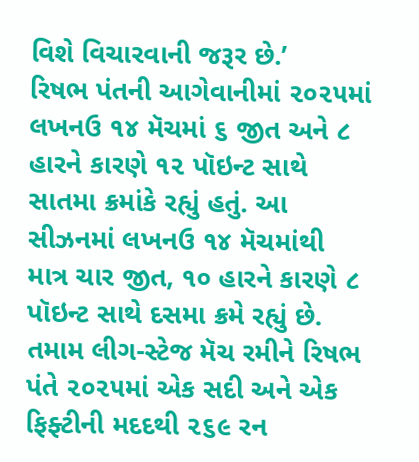વિશે વિચારવાની જરૂર છે.’
રિષભ પંતની આગેવાનીમાં ૨૦૨૫માં લખનઉ ૧૪ મૅચમાં ૬ જીત અને ૮ હારને કારણે ૧૨ પૉઇન્ટ સાથે સાતમા ક્રમાંકે રહ્યું હતું. આ સીઝનમાં લખનઉ ૧૪ મૅચમાંથી માત્ર ચાર જીત, ૧૦ હારને કારણે ૮ પૉઇન્ટ સાથે દસમા ક્રમે રહ્યું છે. તમામ લીગ-સ્ટેજ મૅચ રમીને રિષભ પંતે ૨૦૨૫માં એક સદી અને એક ફિફ્ટીની મદદથી ૨૬૯ રન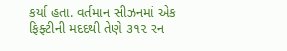કર્યા હતા. વર્તમાન સીઝનમાં એક ફિફ્ટીની મદદથી તેણે ૩૧૨ રન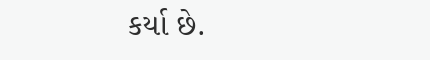કર્યા છે.